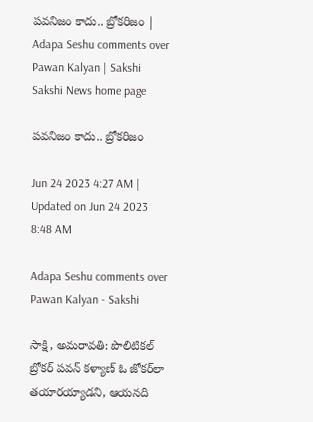పవనిజం కాదు.. బ్రోకరిజం | Adapa Seshu comments over Pawan Kalyan | Sakshi
Sakshi News home page

పవనిజం కాదు.. బ్రోకరిజం

Jun 24 2023 4:27 AM | Updated on Jun 24 2023 8:48 AM

Adapa Seshu comments over Pawan Kalyan - Sakshi

సాక్షి, అమరావతి: పొలిటికల్‌ బ్రోకర్‌ పవన్‌ కళ్యాణ్‌ ఓ జోకర్‌లా తయారయ్యాడని, ఆయనది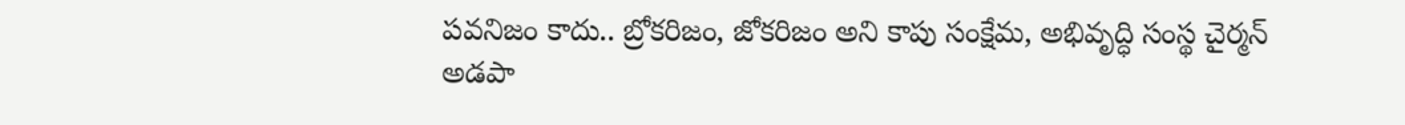పవనిజం కాదు.. బ్రోకరిజం, జోకరిజం అని కాపు సంక్షేమ, అభివృద్ధి సంస్థ చైర్మన్‌ అడపా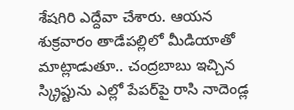శేషగిరి ఎద్దేవా చేశారు. ఆయన శుక్రవారం తాడేపల్లిలో మీడియాతో మాట్లాడుతూ.. చంద్రబాబు ఇచ్చిన స్క్రిప్టును ఎల్లో పేపర్‌పై రాసి నాదెండ్ల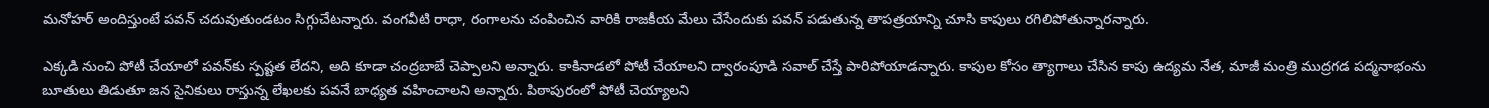మనోహర్‌ అందిస్తుంటే పవన్‌ చదువుతుండటం సిగ్గుచేటన్నారు. వంగవీటి రాధా, రంగాలను చంపించిన వారికి రాజకీయ మేలు చేసేందుకు పవన్‌ పడుతున్న తాపత్రయాన్ని చూసి కాపులు రగిలిపోతున్నారన్నారు.

ఎక్కడి నుంచి పోటీ చేయాలో పవన్‌కు స్పష్టత లేదని, అది కూడా చంద్రబాబే చెప్పాలని అన్నారు. కాకినాడలో పోటీ చేయాలని ద్వారంపూడి సవాల్‌ చేస్తే పారిపోయాడన్నారు. కాపుల కోసం త్యాగాలు చేసిన కాపు ఉద్యమ నేత, మాజీ మంత్రి ముద్రగడ పద్మనాభంను బూతులు తిడుతూ జన సైనికులు రాస్తున్న లేఖలకు పవనే బాధ్యత వహించాలని అన్నారు. పిఠాపురంలో పోటీ చెయ్యాలని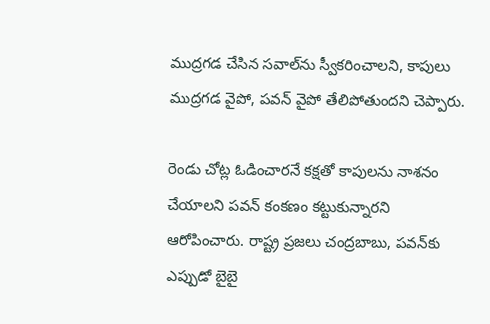ముద్రగడ చేసిన సవాల్‌ను స్వీకరించాలని, కాపులు ముద్రగడ వైపో, పవన్‌ వైపో తేలిపోతుందని చెప్పారు.

రెండు చోట్ల ఓడించారనే కక్షతో కాపులను నాశనం చేయాలని పవన్‌ కంకణం కట్టుకున్నారని ఆరోపించారు. రాష్ట్ర ప్రజలు చంద్రబాబు, పవన్‌కు ఎప్పుడో బైబై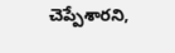చెప్పేశారని,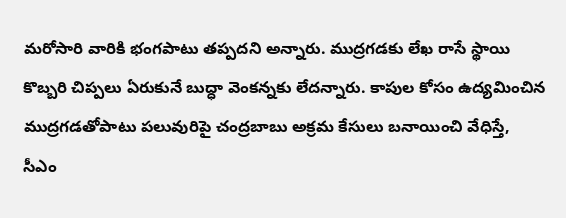మరోసారి వారికి భంగపాటు తప్పదని అన్నారు. ముద్రగడకు లేఖ రాసే స్థాయి కొబ్బరి చిప్పలు ఏరుకునే బుద్ధా వెంకన్నకు లేదన్నారు. కాపుల కోసం ఉద్యమించిన ముద్రగడతోపాటు పలువురిపై చంద్రబాబు అక్రమ కేసులు బనాయించి వేధిస్తే, సీఎం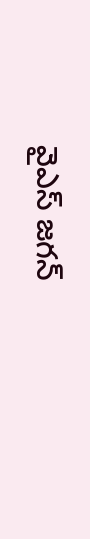వైఎస్‌ జగన్‌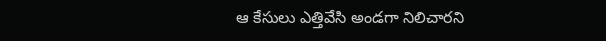ఆ కేసులు ఎత్తివేసి అండగా నిలిచారని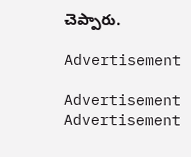చెప్పారు.

Advertisement

Advertisement
Advertisement